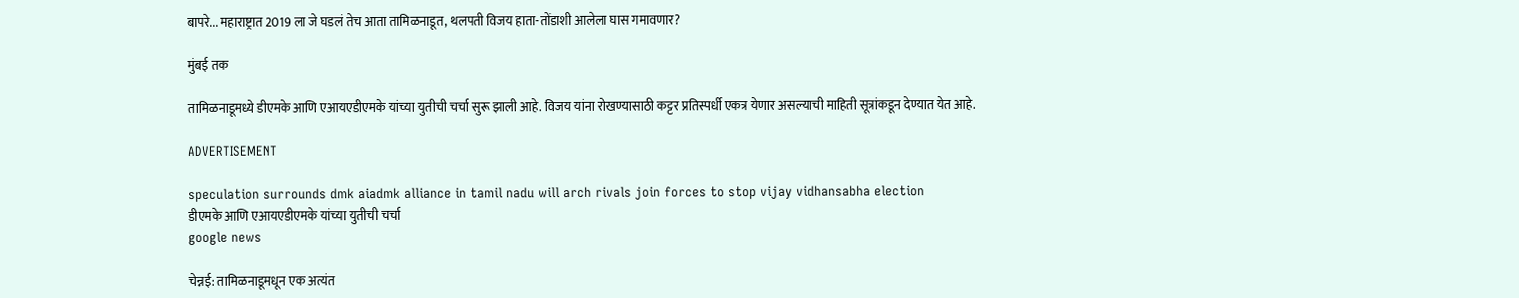बापरे... महाराष्ट्रात 2019 ला जे घडलं तेच आता तामिळनाडूत, थलपती विजय हाता-तोंडाशी आलेला घास गमावणार?

मुंबई तक

तामिळनाडूमध्ये डीएमके आणि एआयएडीएमके यांच्या युतीची चर्चा सुरू झाली आहे. विजय यांना रोखण्यासाठी कट्टर प्रतिस्पर्धी एकत्र येणार असल्याची माहिती सूत्रांकडून देण्यात येत आहे.

ADVERTISEMENT

speculation surrounds dmk aiadmk alliance in tamil nadu will arch rivals join forces to stop vijay vidhansabha election
डीएमके आणि एआयएडीएमके यांच्या युतीची चर्चा
google news

चेन्नई: तामिळनाडूमधून एक अत्यंत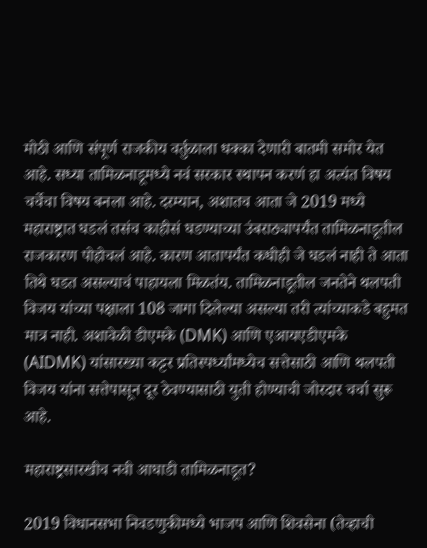मोठी आणि संपूर्ण राजकीय वर्तुळाला धक्का देणारी बातमी समोर येत आहे. सध्या तामिळनाडूमध्ये नवं सरकार स्थापन करणं हा अत्यंत विषय चर्चेचा विषय बनला आहे. दरम्यान, अशातच आता जे 2019 मध्ये महाराष्ट्रात घडलं तसंच काहीसं घडण्याच्या उंबराठ्यापर्यंत तामिळनाडूतील राजकारण पोहोचलं आहे. कारण आतापर्यंत कधीही जे घडलं नाही ते आता तिथे घडत असल्याचं पाहायला मिळतंय. तामिळनाडूतील जनतेने थलपती विजय यांच्या पक्षाला 108 जागा दिलेल्या असल्या तरी त्यांच्याकडे बहुमत मात्र नाही. अशावेळी डीएमके (DMK) आणि एआयएडीएमके (AIDMK) यांसारख्या कट्टर प्रतिस्पर्ध्यांमध्येच सत्तेसाठी आणि थलपती विजय यांना सत्तेपासून दूर ठेवण्यासाठी युती होण्याची जोरदार चर्चा सुरू आहे.

महाराष्ट्रसारखीच नवी आघाडी तामिळनाडूत?

2019 विधानसभा निवडणुकीमध्ये भाजप आणि शिवसेना (तेव्हाची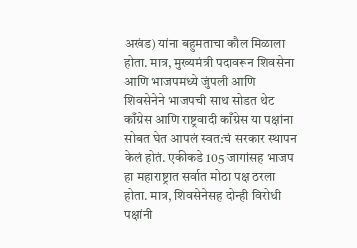अखंड) यांना बहुमताचा कौल मिळाला होता. मात्र, मुख्यमंत्री पदावरून शिवसेना आणि भाजपमध्ये जुंपली आणि शिवसेनेने भाजपची साथ सोडत थेट काँग्रेस आणि राष्ट्रवादी काँग्रेस या पक्षांना सोबत घेत आपलं स्वत:चं सरकार स्थापन केलं होतं. एकीकडे 105 जागांसह भाजप हा महाराष्ट्रात सर्वात मोठा पक्ष ठरला होता. मात्र, शिवसेनेसह दोन्ही विरोधी पक्षांनी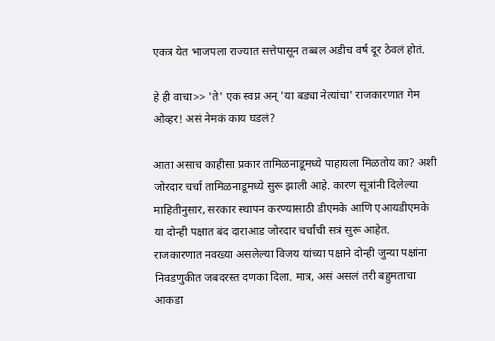एकत्र येत भाजपला राज्यात सत्तेपासून तब्बल अडीच वर्ष दूर ठेवलं होतं.

हे ही वाचा>> 'ते' एक स्वप्न अन् 'या बड्या नेत्यांचा' राजकारणात गेम ओव्हर! असं नेमकं काय घडलं?

आता असाच काहीसा प्रकार तामिळनाडूमध्ये पाहायला मिळतोय का? अशी जोरदार चर्चा तामिळनाडूमध्ये सुरू झाली आहे. कारण सूत्रांनी दिलेल्या माहितीनुसार, सरकार स्थापन करण्यासाठी डीएमके आणि एआयडीएमके या दोन्ही पक्षात बंद दाराआड जोरदार चर्चांची सत्रं सुरू आहेत. राजकारणात नवख्या असलेल्या विजय यांच्या पक्षाने दोन्ही जुन्या पक्षांना निवडणुकीत जबदरस्त दणका दिला. मात्र, असं असलं तरी बहुमताचा आकडा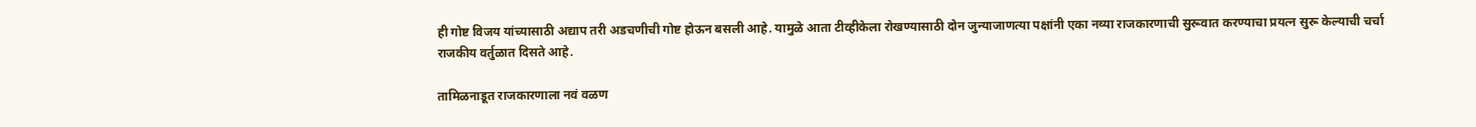ही गोष्ट विजय यांच्यासाठी अद्याप तरी अडचणीची गोष्ट होऊन बसली आहे. यामुळे आता टीव्हीकेला रोखण्यासाठी दोन जुन्याजाणत्या पक्षांनी एका नव्या राजकारणाची सुरूवात करण्याचा प्रयत्न सुरू केल्याची चर्चा राजकीय वर्तुळात दिसते आहे.

तामिळनाडूत राजकारणाला नवं वळण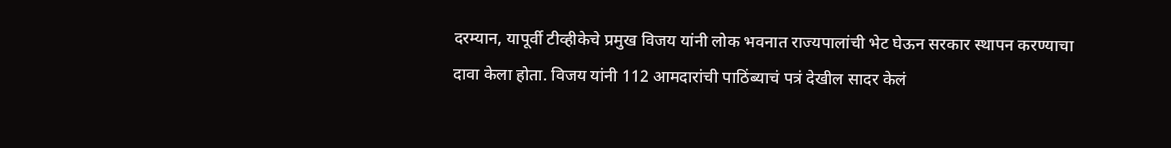दरम्यान, यापूर्वी टीव्हीकेचे प्रमुख विजय यांनी लोक भवनात राज्यपालांची भेट घेऊन सरकार स्थापन करण्याचा दावा केला होता. विजय यांनी 112 आमदारांची पाठिंब्याचं पत्रं देखील सादर केलं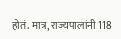होतं. मात्र, राज्यपालांनी 118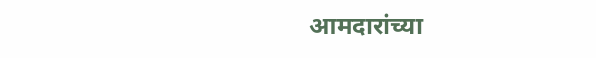आमदारांच्या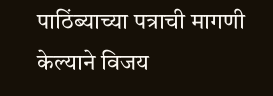पाठिंब्याच्या पत्राची मागणी केल्याने विजय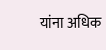यांना अधिक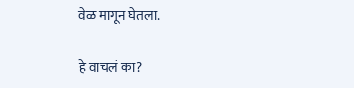वेळ मागून घेतला.

हे वाचलं का?